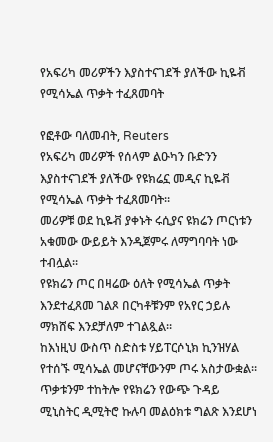የአፍሪካ መሪዎችን እያስተናገደች ያለችው ኪዬቭ የሚሳኤል ጥቃት ተፈጸመባት

የፎቶው ባለመብት, Reuters
የአፍሪካ መሪዎች የሰላም ልዑካን ቡድንን እያስተናገደች ያለችው የዩክሬኗ መዲና ኪዬቭ የሚሳኤል ጥቃት ተፈጸመባት።
መሪዎቹ ወደ ኪዬቭ ያቀኑት ሩሲያና ዩክሬን ጦርነቱን አቁመው ውይይት እንዲጀምሩ ለማግባባት ነው ተብሏል።
የዩክሬን ጦር በዛሬው ዕለት የሚሳኤል ጥቃት እንደተፈጸመ ገልጾ በርካቶቹንም የአየር ኃይሉ ማክሸፍ እንደቻለም ተገልጿል።
ከእነዚህ ውስጥ ስድስቱ ሃይፐርሶኒክ ኪንዝሃል የተሰኙ ሚሳኤል መሆናቸውንም ጦሩ አስታውቋል።
ጥቃቱንም ተከትሎ የዩክሬን የውጭ ጉዳይ ሚኒስትር ዲሚትሮ ኩሉባ መልዕክቱ ግልጽ እንደሆነ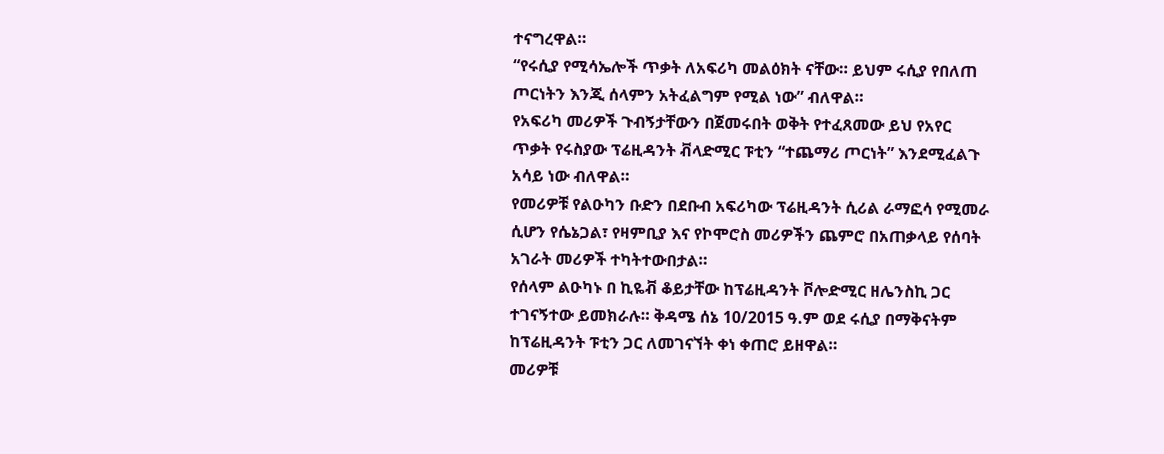ተናግረዋል።
“የሩሲያ የሚሳኤሎች ጥቃት ለአፍሪካ መልዕክት ናቸው። ይህም ሩሲያ የበለጠ ጦርነትን እንጂ ሰላምን አትፈልግም የሚል ነው” ብለዋል።
የአፍሪካ መሪዎች ጉብኝታቸውን በጀመሩበት ወቅት የተፈጸመው ይህ የአየር ጥቃት የሩስያው ፕሬዚዳንት ቭላድሚር ፑቲን “ተጨማሪ ጦርነት” እንደሚፈልጉ አሳይ ነው ብለዋል።
የመሪዎቹ የልዑካን ቡድን በደቡብ አፍሪካው ፕሬዚዳንት ሲሪል ራማፎሳ የሚመራ ሲሆን የሴኔጋል፣ የዛምቢያ እና የኮሞሮስ መሪዎችን ጨምሮ በአጠቃላይ የሰባት አገራት መሪዎች ተካትተውበታል።
የሰላም ልዑካኑ በ ኪዬቭ ቆይታቸው ከፕሬዚዳንት ቮሎድሚር ዘሌንስኪ ጋር ተገናኝተው ይመክራሉ። ቅዳሜ ሰኔ 10/2015 ዓ.ም ወደ ሩሲያ በማቅናትም ከፕሬዚዳንት ፑቲን ጋር ለመገናኘት ቀነ ቀጠሮ ይዘዋል።
መሪዎቹ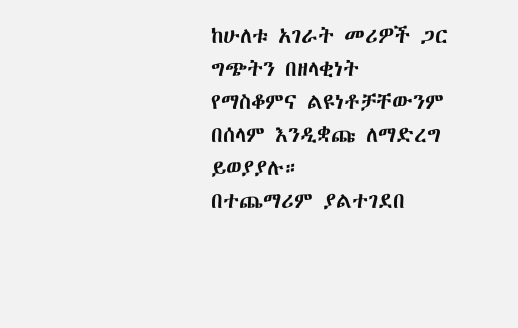ከሁለቱ አገራት መሪዎች ጋር ግጭትን በዘላቂነት የማስቆምና ልዩነቶቻቸውንም በሰላም እንዲቋጩ ለማድረግ ይወያያሉ።
በተጨማሪም ያልተገደበ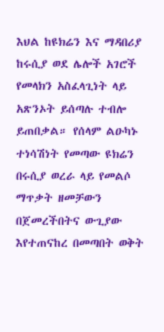እህል ከዩክሬን እና ማዳበሪያ ከሩሲያ ወደ ሌሎች አገሮች የመላክን አስፈላጊነት ላይ አጽንኦት ይሰጣሉ ተብሎ ይጠበቃል። የሰላም ልዑካኑ ተነሳሽነት የመጣው ዩክሬን በሩሲያ ወረራ ላይ የመልሶ ማጥቃት ዘመቻውን በጀመረችበትና ውጊያው እየተጠናከረ በመጣበት ወቅት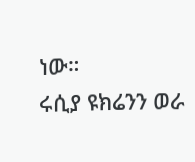ነው።
ሩሲያ ዩክሬንን ወራ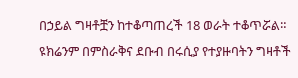በኃይል ግዛቶቿን ከተቆጣጠረች 18 ወራት ተቆጥሯል።
ዩክሬንም በምስራቅና ደቡብ በሩሲያ የተያዙባትን ግዛቶች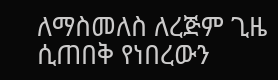ለማስመለስ ለረጅም ጊዜ ሲጠበቅ የነበረውን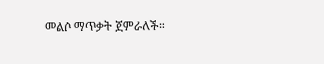መልሶ ማጥቃት ጀምራለች።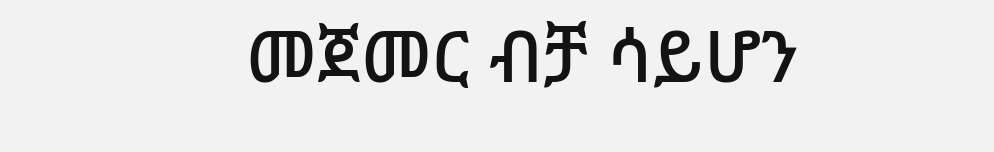መጀመር ብቻ ሳይሆን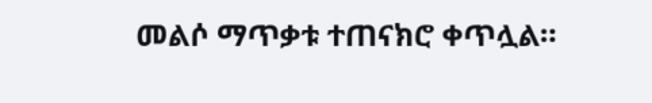መልሶ ማጥቃቱ ተጠናክሮ ቀጥሏል።